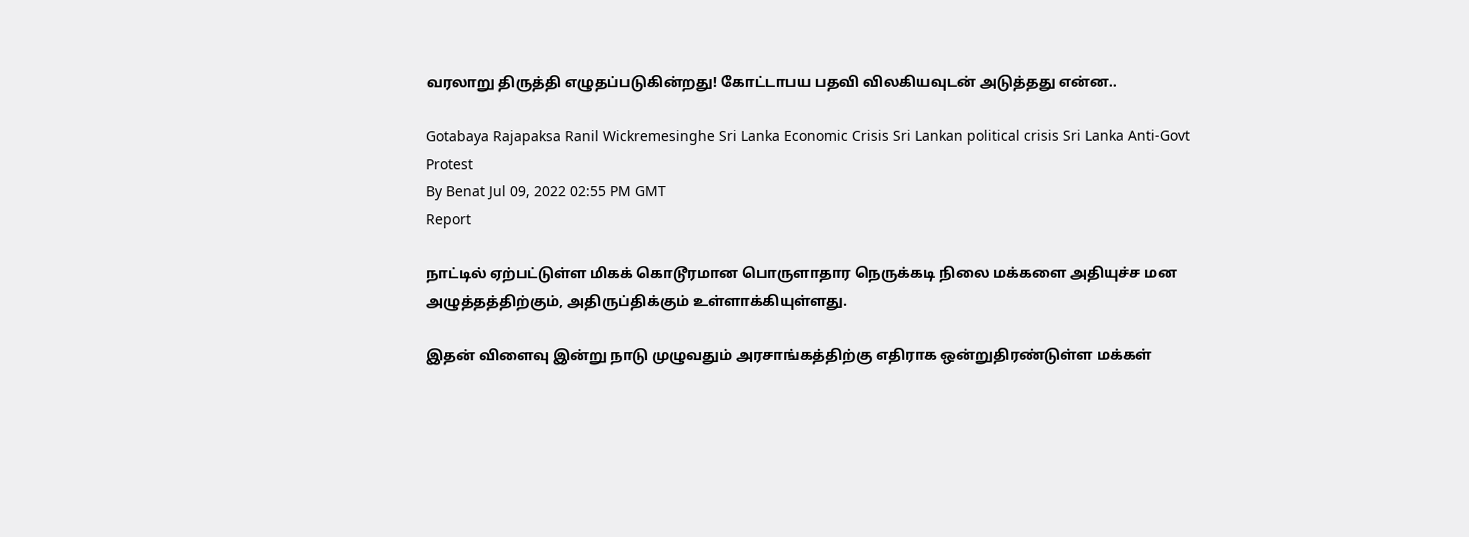வரலாறு திருத்தி எழுதப்படுகின்றது! கோட்டாபய பதவி விலகியவுடன் அடுத்தது என்ன..

Gotabaya Rajapaksa Ranil Wickremesinghe Sri Lanka Economic Crisis Sri Lankan political crisis Sri Lanka Anti-Govt Protest
By Benat Jul 09, 2022 02:55 PM GMT
Report

நாட்டில் ஏற்பட்டுள்ள மிகக் கொடூரமான பொருளாதார நெருக்கடி நிலை மக்களை அதியுச்ச மன அழுத்தத்திற்கும், அதிருப்திக்கும் உள்ளாக்கியுள்ளது.

இதன் விளைவு இன்று நாடு முழுவதும் அரசாங்கத்திற்கு எதிராக ஒன்றுதிரண்டுள்ள மக்கள்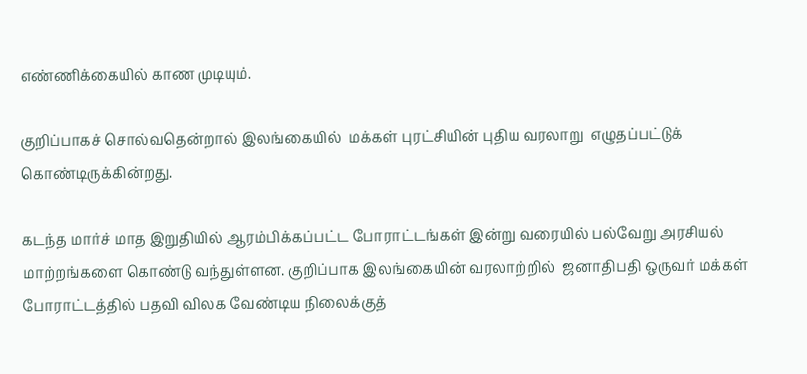எண்ணிக்கையில் காண முடியும்.

குறிப்பாகச் சொல்வதென்றால் இலங்கையில்  மக்கள் புரட்சியின் புதிய வரலாறு  எழுதப்பட்டுக் கொண்டிருக்கின்றது.

கடந்த மார்ச் மாத இறுதியில் ஆரம்பிக்கப்பட்ட போராட்டங்கள் இன்று வரையில் பல்வேறு அரசியல் மாற்றங்களை கொண்டு வந்துள்ளன. குறிப்பாக இலங்கையின் வரலாற்றில்  ஜனாதிபதி ஒருவர் மக்கள் போராட்டத்தில் பதவி விலக வேண்டிய நிலைக்குத்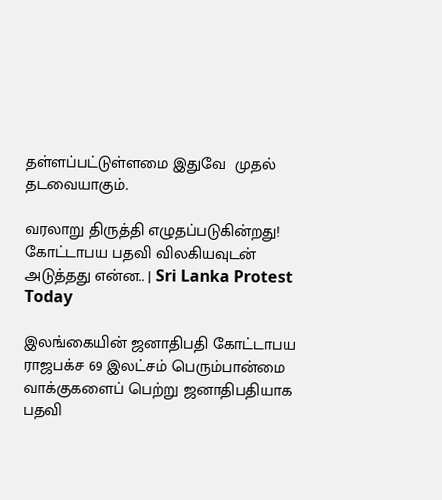தள்ளப்பட்டுள்ளமை இதுவே  முதல் தடவையாகும்.

வரலாறு திருத்தி எழுதப்படுகின்றது! கோட்டாபய பதவி விலகியவுடன் அடுத்தது என்ன.. | Sri Lanka Protest Today

இலங்கையின் ஜனாதிபதி கோட்டாபய ராஜபக்ச 69 இலட்சம் பெரும்பான்மை வாக்குகளைப் பெற்று ஜனாதிபதியாக பதவி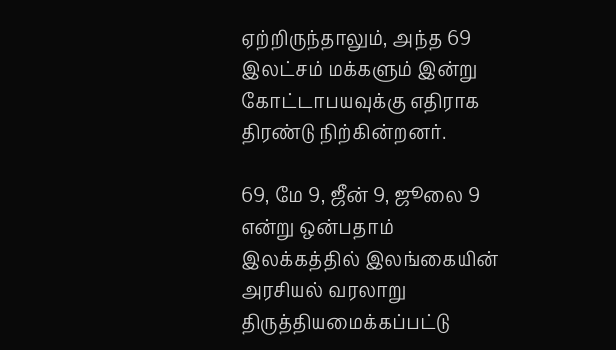ஏற்றிருந்தாலும், அந்த 69 இலட்சம் மக்களும் இன்று கோட்டாபயவுக்கு எதிராக திரண்டு நிற்கின்றனர்.

69, மே 9, ஜீன் 9, ஜூலை 9 என்று ஒன்பதாம் இலக்கத்தில் இலங்கையின் அரசியல் வரலாறு திருத்தியமைக்கப்பட்டு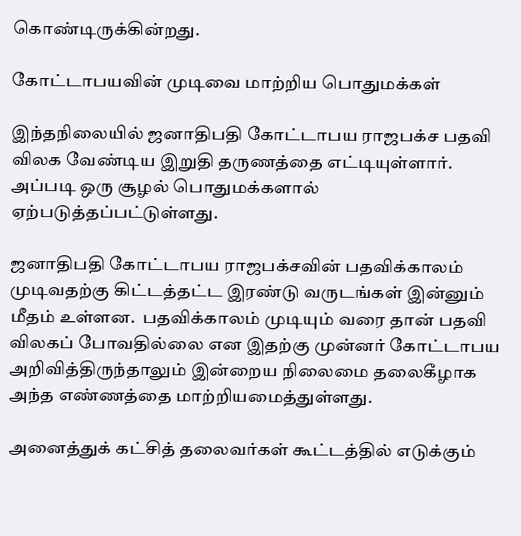கொண்டிருக்கின்றது.

கோட்டாபயவின் முடிவை மாற்றிய பொதுமக்கள்

இந்தநிலையில் ஜனாதிபதி கோட்டாபய ராஜபக்ச பதவி விலக வேண்டிய இறுதி தருணத்தை எட்டியுள்ளார்.  அப்படி ஒரு சூழல் பொதுமக்களால் ஏற்படுத்தப்பட்டுள்ளது.

ஜனாதிபதி கோட்டாபய ராஜபக்சவின் பதவிக்காலம் முடிவதற்கு கிட்டத்தட்ட இரண்டு வருடங்கள் இன்னும் மீதம் உள்ளன.  பதவிக்காலம் முடியும் வரை தான் பதவி விலகப் போவதில்லை என இதற்கு முன்னர் கோட்டாபய அறிவித்திருந்தாலும் இன்றைய நிலைமை தலைகீழாக அந்த எண்ணத்தை மாற்றியமைத்துள்ளது.

அனைத்துக் கட்சித் தலைவர்கள் கூட்டத்தில் எடுக்கும்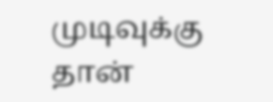முடிவுக்கு தான்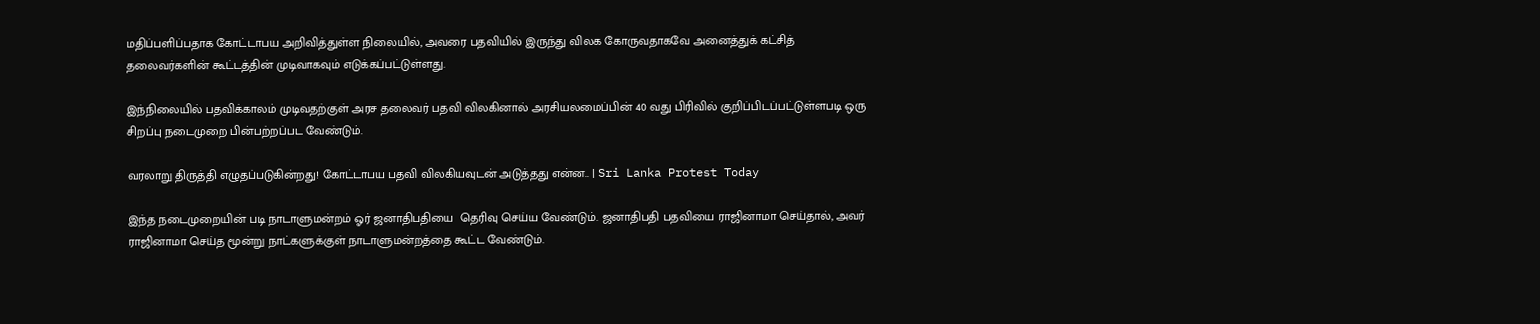மதிப்பளிப்பதாக கோட்டாபய அறிவித்துள்ள நிலையில், அவரை பதவியில் இருந்து விலக கோருவதாகவே அனைத்துக் கட்சித் தலைவர்களின் கூட்டத்தின் முடிவாகவும் எடுக்கப்பட்டுள்ளது.

இந்நிலையில் பதவிக்காலம் முடிவதற்குள் அரச தலைவர் பதவி விலகினால் அரசியலமைப்பின் 40 வது பிரிவில் குறிப்பிடப்பட்டுள்ளபடி ஒரு சிறப்பு நடைமுறை பின்பற்றப்பட வேண்டும்.

வரலாறு திருத்தி எழுதப்படுகின்றது! கோட்டாபய பதவி விலகியவுடன் அடுத்தது என்ன.. | Sri Lanka Protest Today

இந்த நடைமுறையின் படி நாடாளுமன்றம் ஓர் ஜனாதிபதியை  தெரிவு செய்ய வேண்டும். ஜனாதிபதி பதவியை ராஜினாமா செய்தால், அவர் ராஜினாமா செய்த மூன்று நாட்களுக்குள் நாடாளுமன்றத்தை கூட்ட வேண்டும்.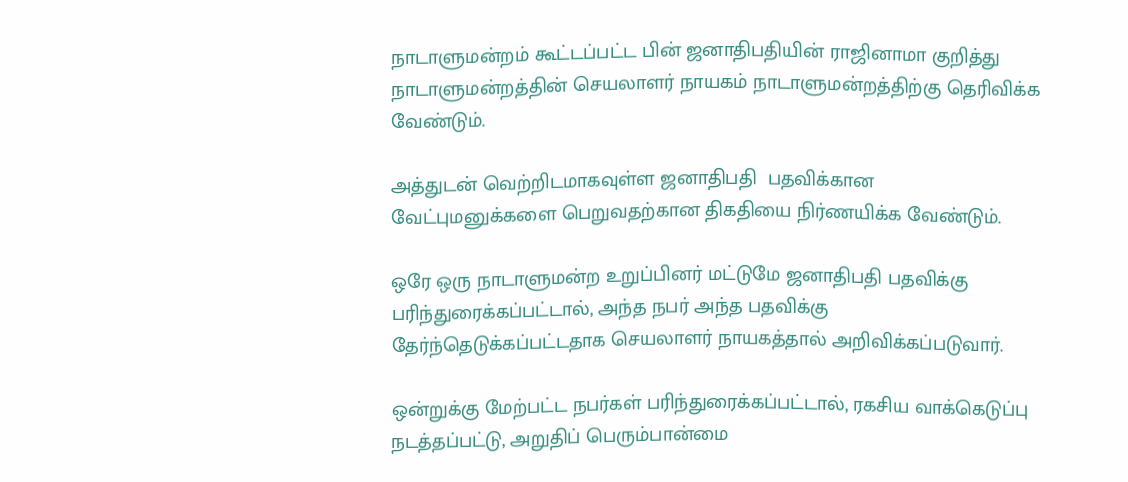நாடாளுமன்றம் கூட்டப்பட்ட பின் ஜனாதிபதியின் ராஜினாமா குறித்து நாடாளுமன்றத்தின் செயலாளர் நாயகம் நாடாளுமன்றத்திற்கு தெரிவிக்க வேண்டும்.

அத்துடன் வெற்றிடமாகவுள்ள ஜனாதிபதி  பதவிக்கான வேட்புமனுக்களை பெறுவதற்கான திகதியை நிர்ணயிக்க வேண்டும்.

ஒரே ஒரு நாடாளுமன்ற உறுப்பினர் மட்டுமே ஜனாதிபதி பதவிக்கு பரிந்துரைக்கப்பட்டால், அந்த நபர் அந்த பதவிக்கு தேர்ந்தெடுக்கப்பட்டதாக செயலாளர் நாயகத்தால் அறிவிக்கப்படுவார்.

ஒன்றுக்கு மேற்பட்ட நபர்கள் பரிந்துரைக்கப்பட்டால், ரகசிய வாக்கெடுப்பு நடத்தப்பட்டு, அறுதிப் பெரும்பான்மை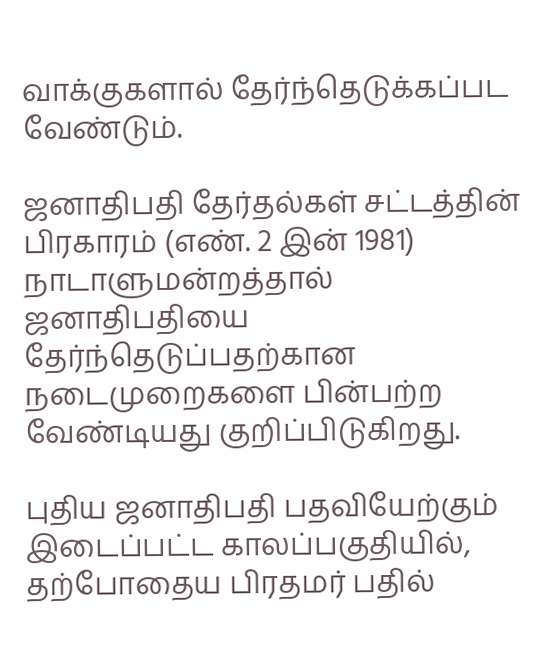வாக்குகளால் தேர்ந்தெடுக்கப்பட வேண்டும்.

ஜனாதிபதி தேர்தல்கள் சட்டத்தின் பிரகாரம் (எண். 2 இன் 1981) நாடாளுமன்றத்தால் ஜனாதிபதியை தேர்ந்தெடுப்பதற்கான நடைமுறைகளை பின்பற்ற வேண்டியது குறிப்பிடுகிறது.

புதிய ஜனாதிபதி பதவியேற்கும் இடைப்பட்ட காலப்பகுதியில், தற்போதைய பிரதமர் பதில்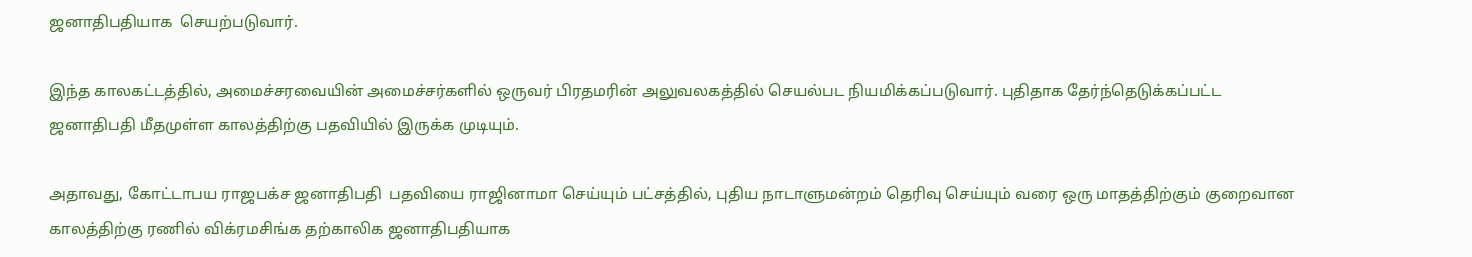ஜனாதிபதியாக  செயற்படுவார்.

இந்த காலகட்டத்தில், அமைச்சரவையின் அமைச்சர்களில் ஒருவர் பிரதமரின் அலுவலகத்தில் செயல்பட நியமிக்கப்படுவார். புதிதாக தேர்ந்தெடுக்கப்பட்ட  ஜனாதிபதி மீதமுள்ள காலத்திற்கு பதவியில் இருக்க முடியும்.

அதாவது, கோட்டாபய ராஜபக்ச ஜனாதிபதி  பதவியை ராஜினாமா செய்யும் பட்சத்தில், புதிய நாடாளுமன்றம் தெரிவு செய்யும் வரை ஒரு மாதத்திற்கும் குறைவான காலத்திற்கு ரணில் விக்ரமசிங்க தற்காலிக ஜனாதிபதியாக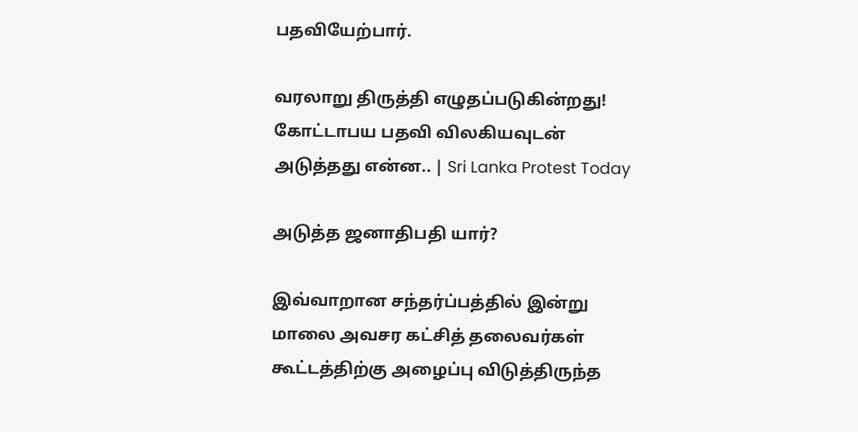பதவியேற்பார்.

வரலாறு திருத்தி எழுதப்படுகின்றது! கோட்டாபய பதவி விலகியவுடன் அடுத்தது என்ன.. | Sri Lanka Protest Today

அடுத்த ஜனாதிபதி யார்?

இவ்வாறான சந்தர்ப்பத்தில் இன்று மாலை அவசர கட்சித் தலைவர்கள் கூட்டத்திற்கு அழைப்பு விடுத்திருந்த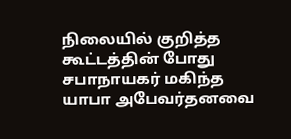நிலையில் குறித்த கூட்டத்தின் போது சபாநாயகர் மகிந்த யாபா அபேவர்தனவை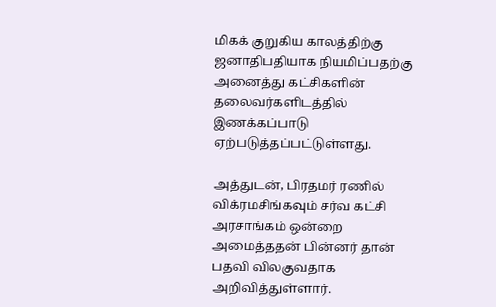மிகக் குறுகிய காலத்திற்கு ஜனாதிபதியாக நியமிப்பதற்கு அனைத்து கட்சிகளின் தலைவர்களிடத்தில் இணக்கப்பாடு ஏற்படுத்தப்பட்டுள்ளது.

அத்துடன், பிரதமர் ரணில் விக்ரமசிங்கவும் சர்வ கட்சி அரசாங்கம் ஒன்றை அமைத்ததன் பின்னர் தான் பதவி விலகுவதாக அறிவித்துள்ளார்.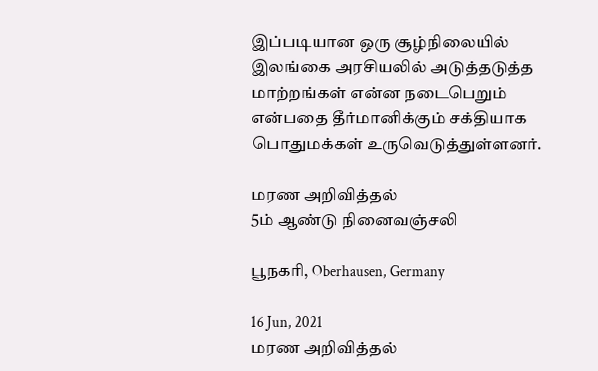இப்படியான ஒரு சூழ்நிலையில் இலங்கை அரசியலில் அடுத்தடுத்த மாற்றங்கள் என்ன நடைபெறும் என்பதை தீர்மானிக்கும் சக்தியாக பொதுமக்கள் உருவெடுத்துள்ளனர்.

மரண அறிவித்தல்
5ம் ஆண்டு நினைவஞ்சலி

பூநகரி, Oberhausen, Germany

16 Jun, 2021
மரண அறிவித்தல்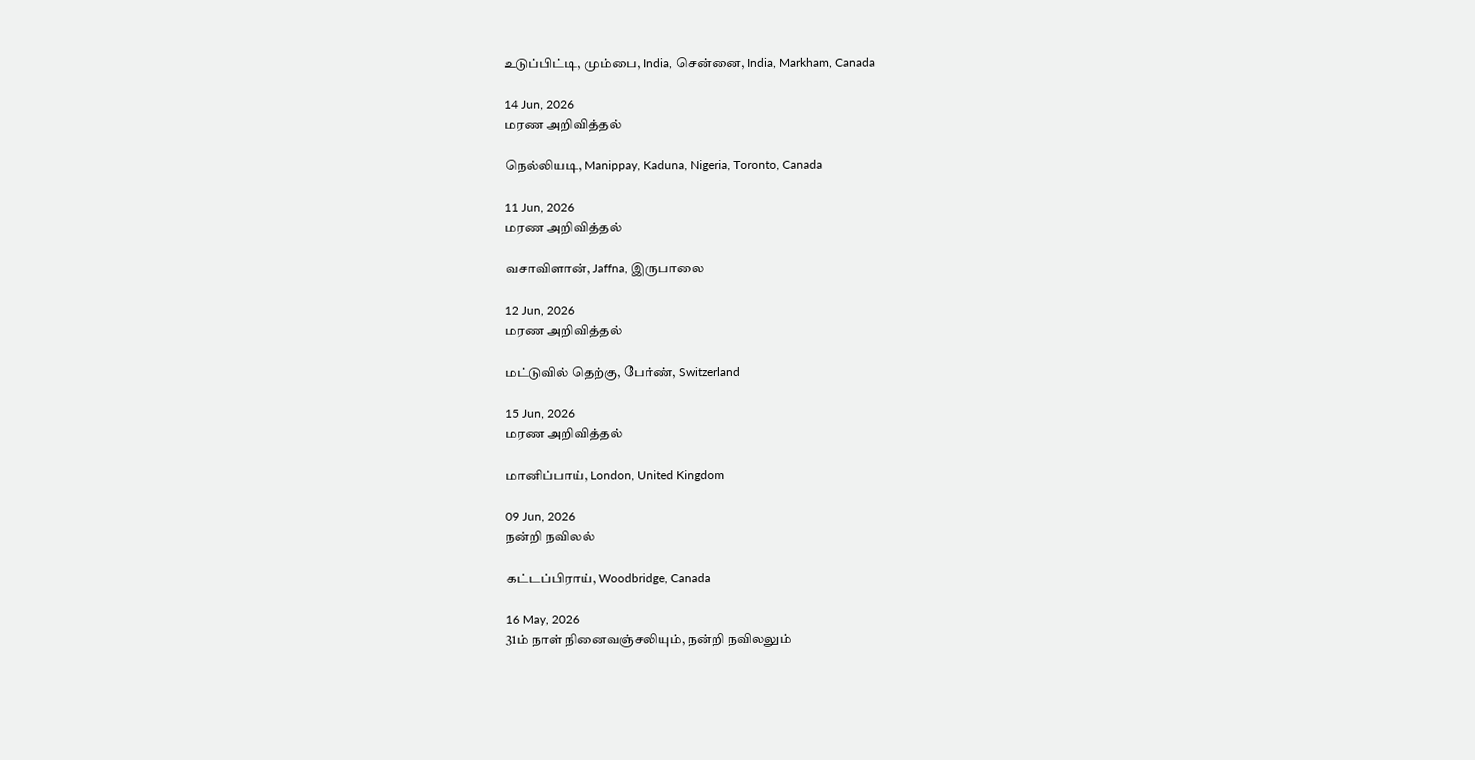உடுப்பிட்டி, மும்பை, India, சென்னை, India, Markham, Canada

14 Jun, 2026
மரண அறிவித்தல்

நெல்லியடி, Manippay, Kaduna, Nigeria, Toronto, Canada

11 Jun, 2026
மரண அறிவித்தல்

வசாவிளான், Jaffna, இருபாலை

12 Jun, 2026
மரண அறிவித்தல்

மட்டுவில் தெற்கு, பேர்ண், Switzerland

15 Jun, 2026
மரண அறிவித்தல்

மானிப்பாய், London, United Kingdom

09 Jun, 2026
நன்றி நவிலல்

கட்டப்பிராய், Woodbridge, Canada

16 May, 2026
31ம் நாள் நினைவஞ்சலியும், நன்றி நவிலலும்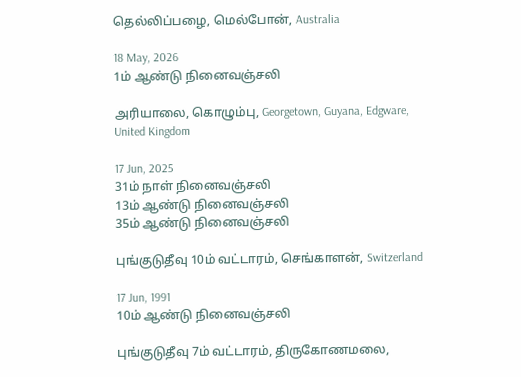தெல்லிப்பழை, மெல்போன், Australia

18 May, 2026
1ம் ஆண்டு நினைவஞ்சலி

அரியாலை, கொழும்பு, Georgetown, Guyana, Edgware, United Kingdom

17 Jun, 2025
31ம் நாள் நினைவஞ்சலி
13ம் ஆண்டு நினைவஞ்சலி
35ம் ஆண்டு நினைவஞ்சலி

புங்குடுதீவு 10ம் வட்டாரம், செங்காளன், Switzerland

17 Jun, 1991
10ம் ஆண்டு நினைவஞ்சலி

புங்குடுதீவு 7ம் வட்டாரம், திருகோணமலை,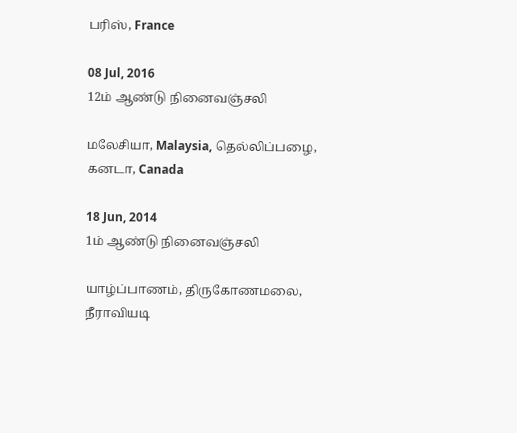பரிஸ், France

08 Jul, 2016
12ம் ஆண்டு நினைவஞ்சலி

மலேசியா, Malaysia, தெல்லிப்பழை, கனடா, Canada

18 Jun, 2014
1ம் ஆண்டு நினைவஞ்சலி

யாழ்ப்பாணம், திருகோணமலை, நீராவியடி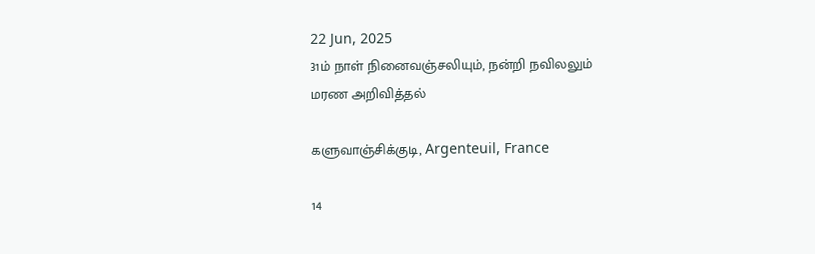22 Jun, 2025
31ம் நாள் நினைவஞ்சலியும், நன்றி நவிலலும்
மரண அறிவித்தல்

களுவாஞ்சிக்குடி, Argenteuil, France

14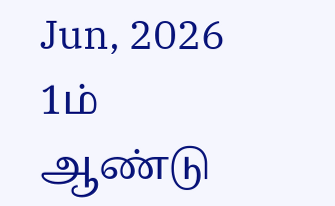Jun, 2026
1ம் ஆண்டு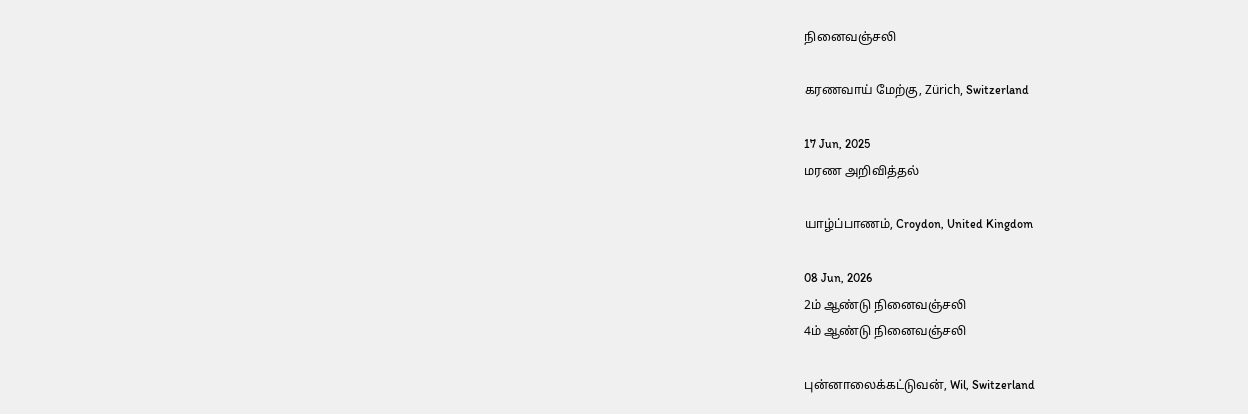நினைவஞ்சலி

கரணவாய் மேற்கு, Zürich, Switzerland

17 Jun, 2025
மரண அறிவித்தல்

யாழ்ப்பாணம், Croydon, United Kingdom

08 Jun, 2026
2ம் ஆண்டு நினைவஞ்சலி
4ம் ஆண்டு நினைவஞ்சலி

புன்னாலைக்கட்டுவன், Wil, Switzerland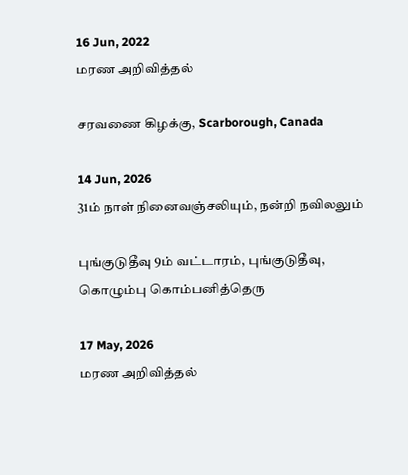16 Jun, 2022
மரண அறிவித்தல்

சரவணை கிழக்கு, Scarborough, Canada

14 Jun, 2026
31ம் நாள் நினைவஞ்சலியும், நன்றி நவிலலும்

புங்குடுதீவு 9ம் வட்டாரம், புங்குடுதீவு, கொழும்பு கொம்பனித்தெரு

17 May, 2026
மரண அறிவித்தல்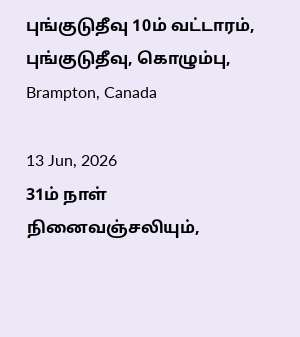புங்குடுதீவு 10ம் வட்டாரம், புங்குடுதீவு, கொழும்பு, Brampton, Canada

13 Jun, 2026
31ம் நாள் நினைவஞ்சலியும்,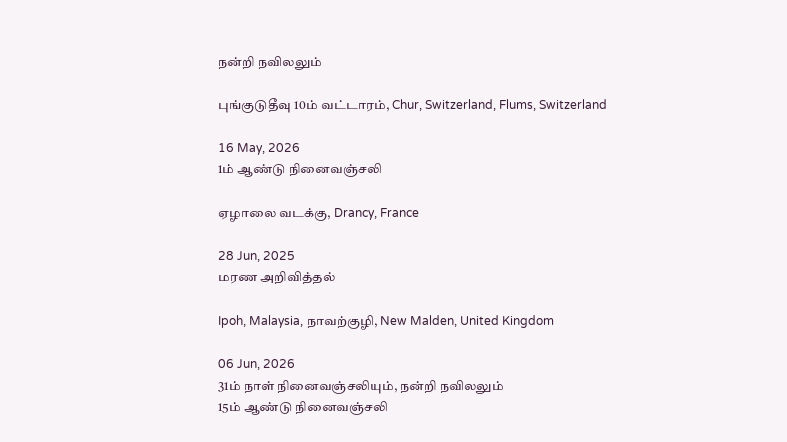நன்றி நவிலலும்

புங்குடுதீவு 10ம் வட்டாரம், Chur, Switzerland, Flums, Switzerland

16 May, 2026
1ம் ஆண்டு நினைவஞ்சலி

ஏழாலை வடக்கு, Drancy, France

28 Jun, 2025
மரண அறிவித்தல்

Ipoh, Malaysia, நாவற்குழி, New Malden, United Kingdom

06 Jun, 2026
31ம் நாள் நினைவஞ்சலியும், நன்றி நவிலலும்
15ம் ஆண்டு நினைவஞ்சலி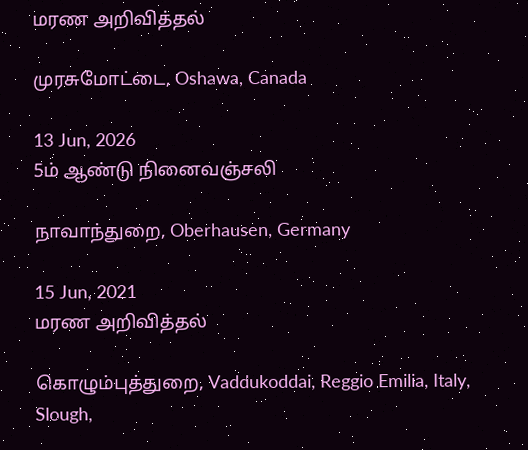மரண அறிவித்தல்

முரசுமோட்டை, Oshawa, Canada

13 Jun, 2026
5ம் ஆண்டு நினைவஞ்சலி

நாவாந்துறை, Oberhausen, Germany

15 Jun, 2021
மரண அறிவித்தல்

கொழும்புத்துறை, Vaddukoddai, Reggio Emilia, Italy, Slough,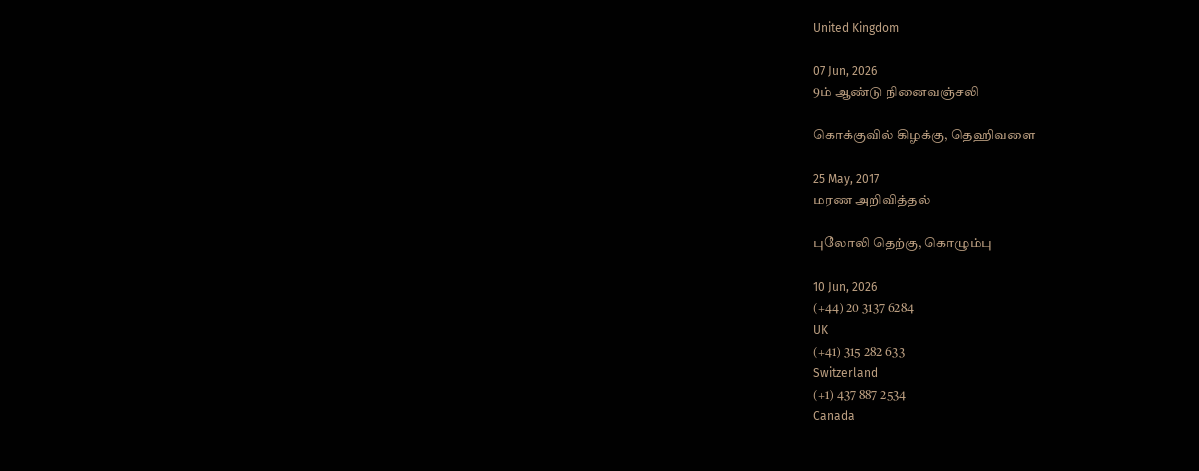United Kingdom

07 Jun, 2026
9ம் ஆண்டு நினைவஞ்சலி

கொக்குவில் கிழக்கு, தெஹிவளை

25 May, 2017
மரண அறிவித்தல்

புலோலி தெற்கு, கொழும்பு

10 Jun, 2026
(+44) 20 3137 6284
UK
(+41) 315 282 633
Switzerland
(+1) 437 887 2534
Canada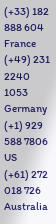(+33) 182 888 604
France
(+49) 231 2240 1053
Germany
(+1) 929 588 7806
US
(+61) 272 018 726
Australia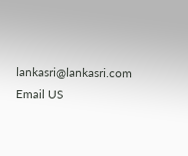lankasri@lankasri.com
Email US